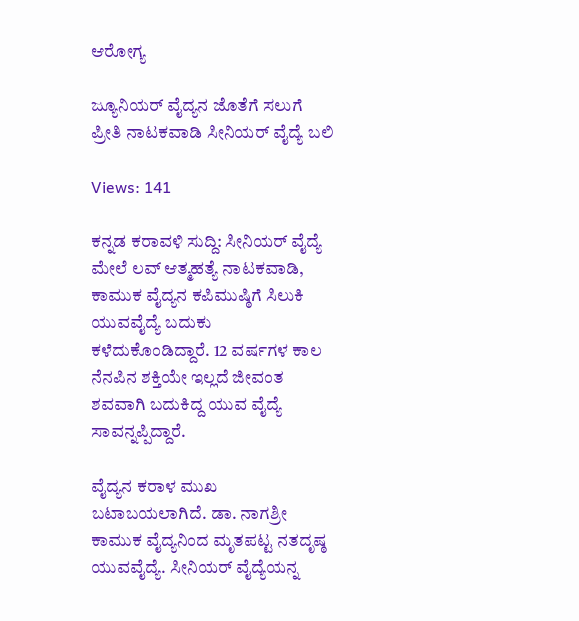ಆರೋಗ್ಯ

ಜ್ಯೂನಿಯರ್ ವೈದ್ಯನ ಜೊತೆಗೆ ಸಲುಗೆ ಪ್ರೀತಿ ನಾಟಕವಾಡಿ ಸೀನಿಯರ್ ವೈದ್ಯೆ ಬಲಿ

Views: 141

ಕನ್ನಡ ಕರಾವಳಿ ಸುದ್ದಿ: ಸೀನಿಯರ್ ವೈದ್ಯೆ ಮೇಲೆ ಲವ್ ಆತ್ಮಹತ್ಯೆ ನಾಟಕವಾಡಿ, ಕಾಮುಕ ವೈದ್ಯನ ಕಪಿಮುಷ್ಠಿಗೆ ಸಿಲುಕಿ ಯುವವೈದ್ಯೆ ಬದುಕು ಕಳೆದುಕೊಂಡಿದ್ದಾರೆ. 12 ವರ್ಷಗಳ ಕಾಲ ನೆನಪಿನ ಶಕ್ತಿಯೇ ಇಲ್ಲದೆ ಜೀವಂತ ಶವವಾಗಿ ಬದುಕಿದ್ದ ಯುವ ವೈದ್ಯೆ ಸಾವನ್ನಪ್ಪಿದ್ದಾರೆ.

ವೈದ್ಯನ ಕರಾಳ ಮುಖ ಬಟಾಬಯಲಾಗಿದೆ. ಡಾ. ನಾಗಶ್ರೀ ಕಾಮುಕ ವೈದ್ಯನಿಂದ ಮೃತಪಟ್ಟ ನತದೃಷ್ಠ ಯುವವೈದ್ಯೆ. ಸೀನಿಯರ್‌ ವೈದ್ಯೆಯನ್ನ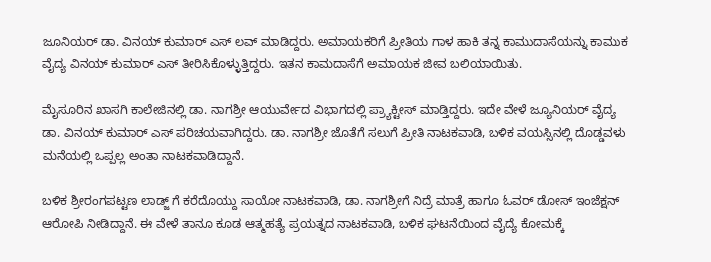ಜೂನಿಯರ್ ಡಾ. ವಿನಯ್ ಕುಮಾರ್ ಎಸ್ ಲವ್ ಮಾಡಿದ್ದರು. ಅಮಾಯಕರಿಗೆ ಪ್ರೀತಿಯ ಗಾಳ ಹಾಕಿ ತನ್ನ ಕಾಮುದಾಸೆಯನ್ನು ಕಾಮುಕ ವೈದ್ಯ ವಿನಯ್ ಕುಮಾರ್ ಎಸ್ ತೀರಿಸಿಕೊಳ್ಳುತ್ತಿದ್ದರು. ಇತನ ಕಾಮದಾಸೆಗೆ ಅಮಾಯಕ ಜೀವ ಬಲಿಯಾಯಿತು.

ಮೈಸೂರಿನ ಖಾಸಗಿ ಕಾಲೇಜಿನಲ್ಲಿ ಡಾ. ನಾಗಶ್ರೀ ಆಯುರ್ವೇದ ವಿಭಾಗದಲ್ಲಿ ಪ್ರ್ಯಾಕ್ಟೀಸ್ ಮಾಡ್ತಿದ್ದರು. ಇದೇ ವೇಳೆ ಜ್ಯೂನಿಯರ್ ವೈದ್ಯ ಡಾ. ವಿನಯ್ ಕುಮಾರ್ ಎಸ್ ಪರಿಚಯವಾಗಿದ್ದರು. ಡಾ. ನಾಗಶ್ರೀ ಜೊತೆಗೆ ಸಲುಗೆ ಪ್ರೀತಿ ನಾಟಕವಾಡಿ, ಬಳಿಕ ವಯಸ್ಸಿನಲ್ಲಿ ದೊಡ್ಡವಳು ಮನೆಯಲ್ಲಿ ಒಪ್ಪಲ್ಲ ಅಂತಾ ನಾಟಕವಾಡಿದ್ದಾನೆ.

ಬಳಿಕ ಶ್ರೀರಂಗಪಟ್ಟಣ ಲಾಡ್ಜ್ ಗೆ ಕರೆದೊಯ್ದು ಸಾಯೋ ನಾಟಕವಾಡಿ, ಡಾ. ನಾಗಶ್ರೀಗೆ ನಿದ್ರೆ ಮಾತ್ರೆ ಹಾಗೂ ಓವರ್ ಡೋಸ್ ಇಂಜೆಕ್ಷನ್ ಆರೋಪಿ ನೀಡಿದ್ದಾನೆ. ಈ ವೇಳೆ ತಾನೂ ಕೂಡ ಆತ್ಮಹತ್ಯೆ ಪ್ರಯತ್ನದ ನಾಟಕವಾಡಿ, ಬಳಿಕ ಘಟನೆಯಿಂದ ವೈದ್ಯೆ ಕೋಮಕ್ಕೆ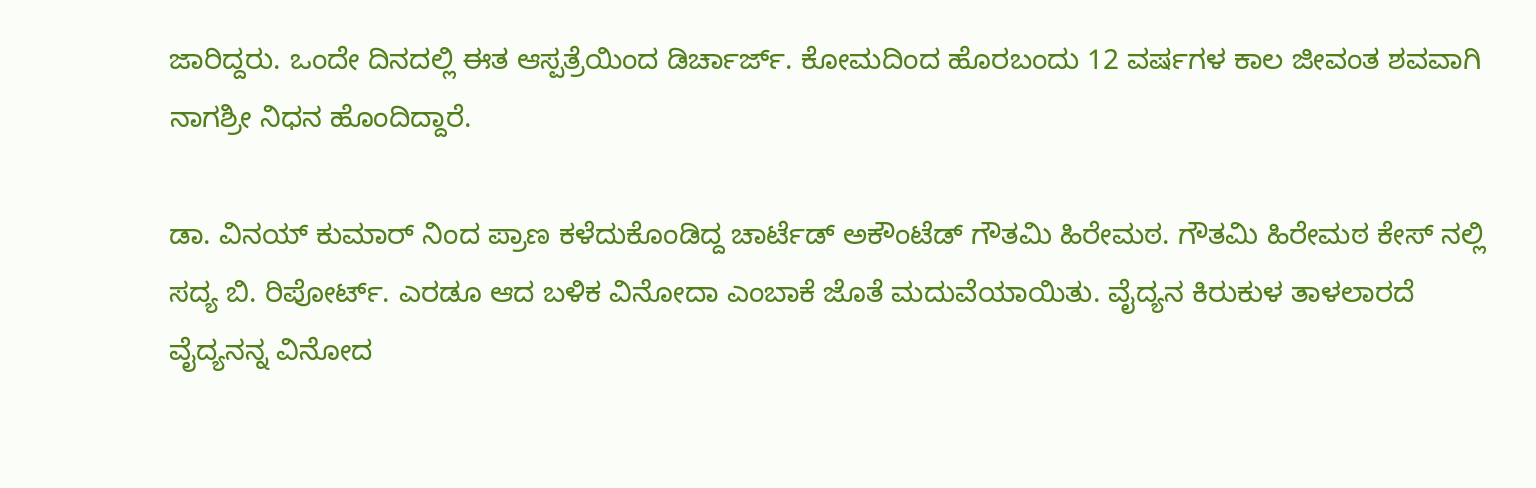ಜಾರಿದ್ದರು. ಒಂದೇ ದಿನದಲ್ಲಿ ಈತ ಆಸ್ಪತ್ರೆಯಿಂದ ಡಿರ್ಚಾರ್ಜ್. ಕೋಮದಿಂದ ಹೊರಬಂದು 12 ವರ್ಷಗಳ ಕಾಲ ಜೀವಂತ ಶವವಾಗಿ ನಾಗಶ್ರೀ ನಿಧನ ಹೊಂದಿದ್ದಾರೆ.

ಡಾ. ವಿನಯ್ ಕುಮಾರ್ ನಿಂದ ಪ್ರಾಣ ಕಳೆದುಕೊಂಡಿದ್ದ ಚಾರ್ಟೆಡ್ ಅಕೌಂಟೆಡ್ ಗೌತಮಿ ಹಿರೇಮಠ. ಗೌತಮಿ ಹಿರೇಮಠ ಕೇಸ್ ನಲ್ಲಿ ಸದ್ಯ ಬಿ. ರಿಪೋರ್ಟ್. ಎರಡೂ ಆದ ಬಳಿಕ ವಿನೋದಾ ಎಂಬಾಕೆ ಜೊತೆ ಮದುವೆಯಾಯಿತು. ವೈದ್ಯನ ಕಿರುಕುಳ ತಾಳಲಾರದೆ ವೈದ್ಯನನ್ನ ವಿನೋದ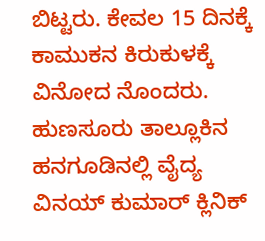ಬಿಟ್ಟರು. ಕೇವಲ 15 ದಿನಕ್ಕೆ ಕಾಮುಕನ ಕಿರುಕುಳಕ್ಕೆ ವಿನೋದ ನೊಂದರು. ಹುಣಸೂರು ತಾಲ್ಲೂಕಿನ ಹನಗೂಡಿನಲ್ಲಿ ವೈದ್ಯ ವಿನಯ್ ಕುಮಾರ್ ಕ್ಲಿನಿಕ್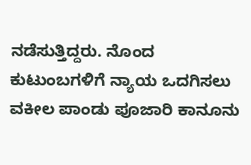ನಡೆಸುತ್ತಿದ್ದರು. ನೊಂದ ಕುಟುಂಬಗಳಿಗೆ ನ್ಯಾಯ ಒದಗಿಸಲು ವಕೀಲ ಪಾಂಡು ಪೂಜಾರಿ ಕಾನೂನು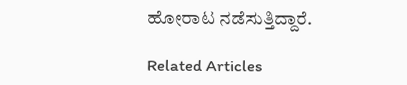ಹೋರಾಟ ನಡೆಸುತ್ತಿದ್ದಾರೆ.

Related Articles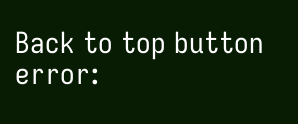Back to top button
error: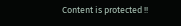Content is protected !!